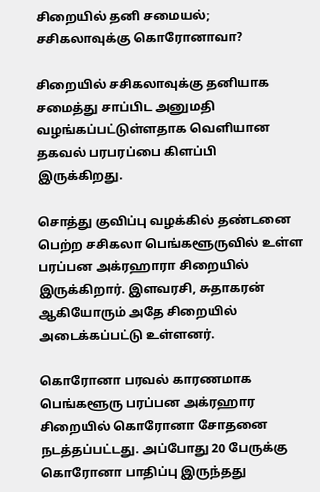சிறையில் தனி சமையல்; சசிகலாவுக்கு கொரோனாவா?

சிறையில் சசிகலாவுக்கு தனியாக சமைத்து சாப்பிட அனுமதி வழங்கப்பட்டுள்ளதாக வெளியான தகவல் பரபரப்பை கிளப்பி இருக்கிறது.

சொத்து குவிப்பு வழக்கில் தண்டனை பெற்ற சசிகலா பெங்களூருவில் உள்ள பரப்பன அக்ரஹாரா சிறையில் இருக்கிறார். இளவரசி, சுதாகரன் ஆகியோரும் அதே சிறையில் அடைக்கப்பட்டு உள்ளனர்.

கொரோனா பரவல் காரணமாக பெங்களூரு பரப்பன அக்ரஹார சிறையில் கொரோனா சோதனை நடத்தப்பட்டது. அப்போது 20 பேருக்கு கொரோனா பாதிப்பு இருந்தது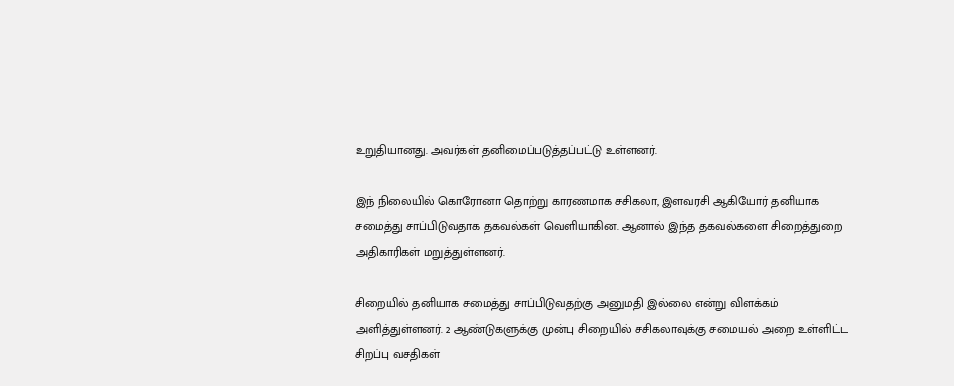உறுதியானது. அவர்கள் தனிமைப்படுத்தப்பட்டு உள்ளனர்.

இந் நிலையில் கொரோனா தொற்று காரணமாக சசிகலா, இளவரசி ஆகியோர் தனியாக சமைத்து சாப்பிடுவதாக தகவல்கள் வெளியாகின. ஆனால் இந்த தகவல்களை சிறைத்துறை அதிகாரிகள் மறுத்துள்ளனர்.

சிறையில் தனியாக சமைத்து சாப்பிடுவதற்கு அனுமதி இல்லை என்று விளக்கம் அளித்துள்ளனர். 2 ஆண்டுகளுக்கு முன்பு சிறையில் சசிகலாவுக்கு சமையல் அறை உள்ளிட்ட சிறப்பு வசதிகள்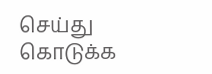செய்து கொடுக்க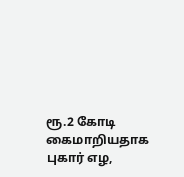ரூ.2 கோடி கைமாறியதாக புகார் எழ,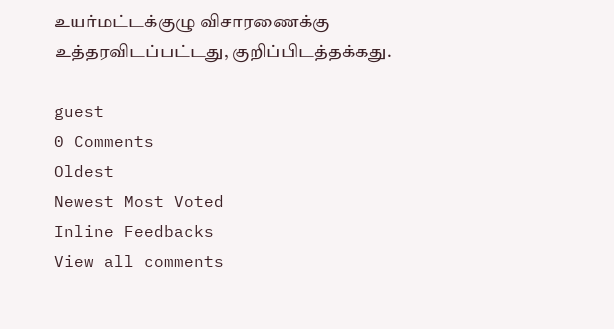உயர்மட்டக்குழு விசாரணைக்கு உத்தரவிடப்பட்டது, குறிப்பிடத்தக்கது.

guest
0 Comments
Oldest
Newest Most Voted
Inline Feedbacks
View all comments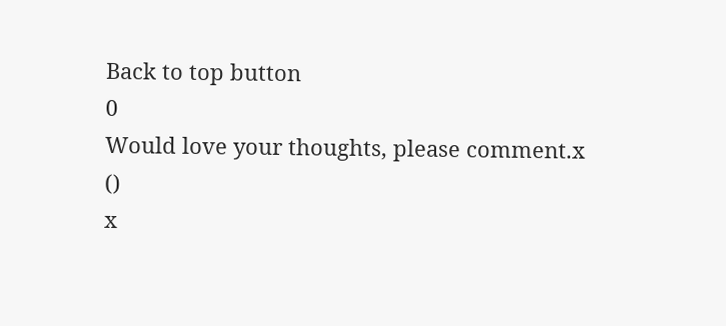Back to top button
0
Would love your thoughts, please comment.x
()
x